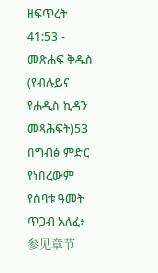ዘፍጥረት 41:53 - መጽሐፍ ቅዱስ (የብሉይና የሐዲስ ኪዳን መጻሕፍት)53 በግብፅ ምድር የነበረውም የሰባቱ ዓመት ጥጋብ አለፈ፥ 参见章节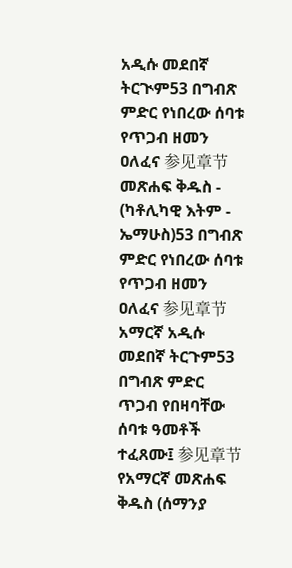አዲሱ መደበኛ ትርጒም53 በግብጽ ምድር የነበረው ሰባቱ የጥጋብ ዘመን ዐለፈና 参见章节መጽሐፍ ቅዱስ - (ካቶሊካዊ እትም - ኤማሁስ)53 በግብጽ ምድር የነበረው ሰባቱ የጥጋብ ዘመን ዐለፈና 参见章节አማርኛ አዲሱ መደበኛ ትርጉም53 በግብጽ ምድር ጥጋብ የበዛባቸው ሰባቱ ዓመቶች ተፈጸሙ፤ 参见章节የአማርኛ መጽሐፍ ቅዱስ (ሰማንያ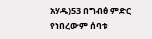አሃዱ)53 በግብፅ ምድር የነበረውም ሰባቱ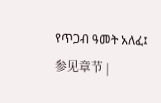የጥጋብ ዓመት አለፈ፤ 参见章节 |